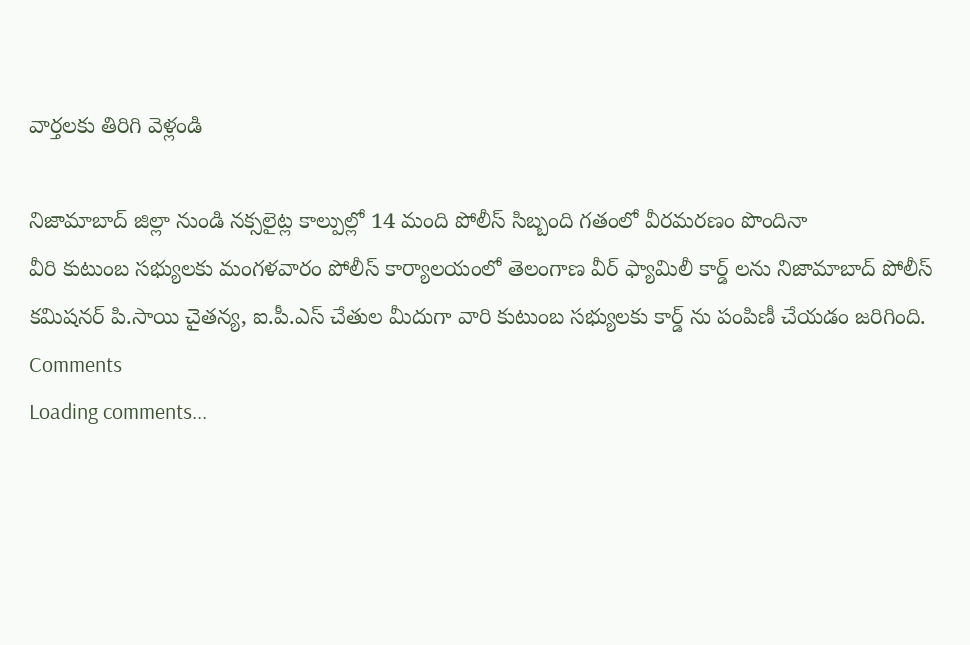వార్తలకు తిరిగి వెళ్లండి

నిజామాబాద్ జిల్లా నుండి నక్సలైట్ల కాల్పుల్లో 14 మంది పోలీస్ సిబ్బంది గతంలో వీరమరణం పొందినా
వీరి కుటుంబ సభ్యులకు మంగళవారం పోలీస్ కార్యాలయంలో తెలంగాణ వీర్ ఫ్యామిలీ కార్డ్ లను నిజామాబాద్ పోలీస్ కమిషనర్ పి.సాయి చైతన్య, ఐ.పీ.ఎస్ చేతుల మీదుగా వారి కుటుంబ సభ్యులకు కార్డ్ ను పంపిణీ చేయడం జరిగింది.
Comments
Loading comments...